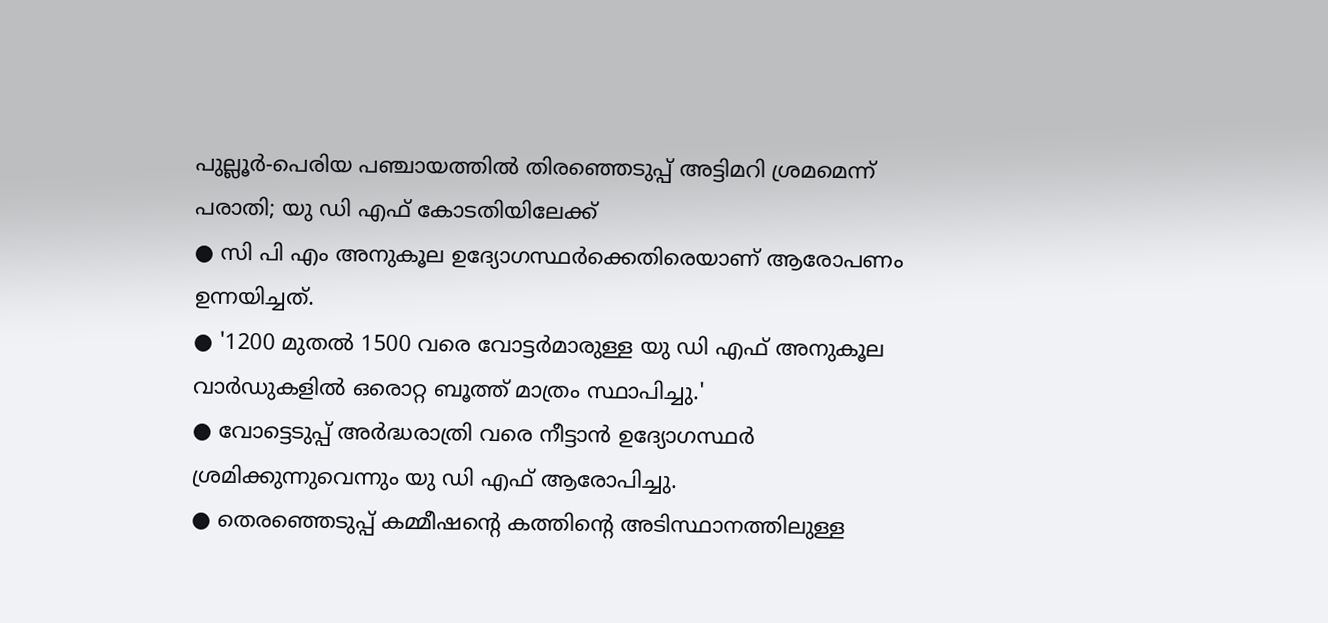പുല്ലൂർ-പെരിയ പഞ്ചായത്തിൽ തിരഞ്ഞെടുപ്പ് അട്ടിമറി ശ്രമമെന്ന് പരാതി; യു ഡി എഫ് കോടതിയിലേക്ക്
● സി പി എം അനുകൂല ഉദ്യോഗസ്ഥർക്കെതിരെയാണ് ആരോപണം ഉന്നയിച്ചത്.
● '1200 മുതൽ 1500 വരെ വോട്ടർമാരുള്ള യു ഡി എഫ് അനുകൂല വാർഡുകളിൽ ഒരൊറ്റ ബൂത്ത് മാത്രം സ്ഥാപിച്ചു.'
● വോട്ടെടുപ്പ് അർദ്ധരാത്രി വരെ നീട്ടാൻ ഉദ്യോഗസ്ഥർ ശ്രമിക്കുന്നുവെന്നും യു ഡി എഫ് ആരോപിച്ചു.
● തെരഞ്ഞെടുപ്പ് കമ്മീഷൻ്റെ കത്തിൻ്റെ അടിസ്ഥാനത്തിലുള്ള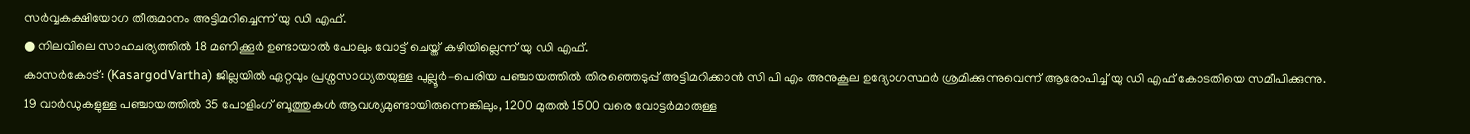സർവ്വകക്ഷിയോഗ തീരുമാനം അട്ടിമറിച്ചെന്ന് യു ഡി എഫ്.
● നിലവിലെ സാഹചര്യത്തിൽ 18 മണിക്കൂർ ഉണ്ടായാൽ പോലും വോട്ട് ചെയ്ത് കഴിയില്ലെന്ന് യു ഡി എഫ്.
കാസർകോട്: (KasargodVartha) ജില്ലയിൽ ഏറ്റവും പ്രശ്നസാധ്യതയുള്ള പുല്ലൂർ–പെരിയ പഞ്ചായത്തിൽ തിരഞ്ഞെടുപ്പ് അട്ടിമറിക്കാൻ സി പി എം അനുകൂല ഉദ്യോഗസ്ഥർ ശ്രമിക്കുന്നുവെന്ന് ആരോപിച്ച് യു ഡി എഫ് കോടതിയെ സമീപിക്കുന്നു.
19 വാർഡുകളുള്ള പഞ്ചായത്തിൽ 35 പോളിംഗ് ബൂത്തുകൾ ആവശ്യമുണ്ടായിരുന്നെങ്കിലും, 1200 മുതൽ 1500 വരെ വോട്ടർമാരുള്ള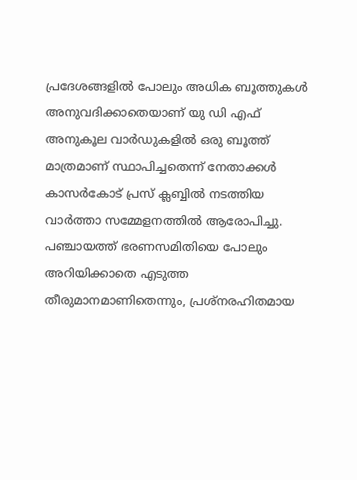പ്രദേശങ്ങളിൽ പോലും അധിക ബൂത്തുകൾ അനുവദിക്കാതെയാണ് യു ഡി എഫ് അനുകൂല വാർഡുകളിൽ ഒരു ബൂത്ത് മാത്രമാണ് സ്ഥാപിച്ചതെന്ന് നേതാക്കൾ കാസർകോട് പ്രസ് ക്ലബ്ബിൽ നടത്തിയ വാർത്താ സമ്മേളനത്തിൽ ആരോപിച്ചു. പഞ്ചായത്ത് ഭരണസമിതിയെ പോലും അറിയിക്കാതെ എടുത്ത തീരുമാനമാണിതെന്നും, പ്രശ്നരഹിതമായ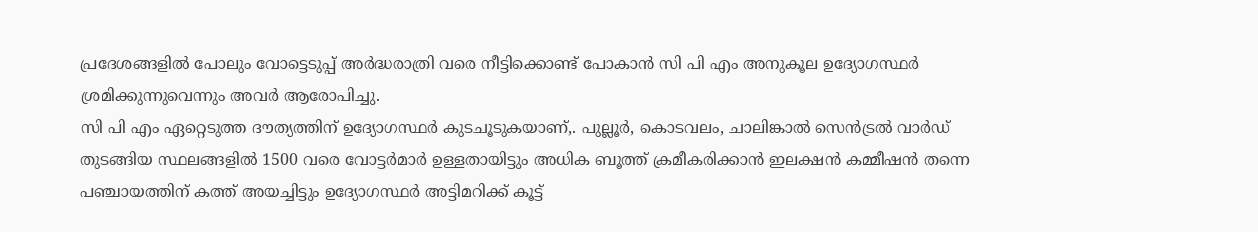പ്രദേശങ്ങളിൽ പോലും വോട്ടെടുപ്പ് അർദ്ധരാത്രി വരെ നീട്ടിക്കൊണ്ട് പോകാൻ സി പി എം അനുകൂല ഉദ്യോഗസ്ഥർ ശ്രമിക്കുന്നുവെന്നും അവർ ആരോപിച്ചു.
സി പി എം ഏറ്റെടുത്ത ദൗത്യത്തിന് ഉദ്യോഗസ്ഥർ കുടചൂടുകയാണ്,. പുല്ലൂർ, കൊടവലം, ചാലിങ്കാൽ സെൻട്രൽ വാർഡ് തുടങ്ങിയ സ്ഥലങ്ങളിൽ 1500 വരെ വോട്ടർമാർ ഉള്ളതായിട്ടും അധിക ബൂത്ത് ക്രമീകരിക്കാൻ ഇലക്ഷൻ കമ്മീഷൻ തന്നെ പഞ്ചായത്തിന് കത്ത് അയച്ചിട്ടും ഉദ്യോഗസ്ഥർ അട്ടിമറിക്ക് കൂട്ട്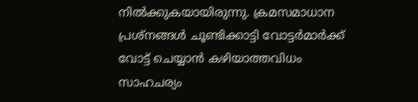നിൽക്കുകയായിരുന്നു. ക്രമസമാധാന പ്രശ്നങ്ങൾ ചൂണ്ടിക്കാട്ടി വോട്ടർമാർക്ക് വോട്ട് ചെയ്യാൻ കഴിയാത്തവിധം സാഹചര്യം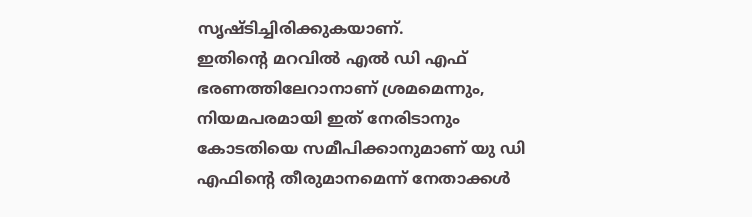സൃഷ്ടിച്ചിരിക്കുകയാണ്.
ഇതിൻ്റെ മറവിൽ എൽ ഡി എഫ് ഭരണത്തിലേറാനാണ് ശ്രമമെന്നും, നിയമപരമായി ഇത് നേരിടാനും കോടതിയെ സമീപിക്കാനുമാണ് യു ഡി എഫിൻ്റെ തീരുമാനമെന്ന് നേതാക്കൾ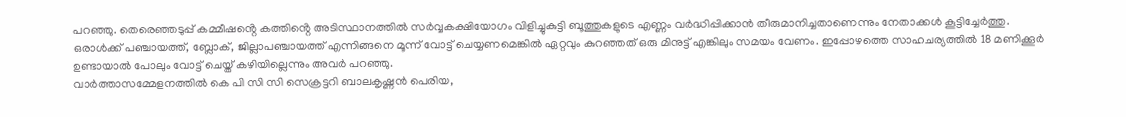പറഞ്ഞു. തെരെഞ്ഞടുപ്പ് കമ്മീഷൻ്റെ കത്തിൻ്റെ അടിസ്ഥാനത്തിൽ സർവ്വകക്ഷിയോഗം വിളിച്ചുകുട്ടി ബൂത്തുകളുടെ എണ്ണം വർദ്ധിപ്പിക്കാൻ തീരുമാനിച്ചതാണെന്നും നേതാക്കൾ കൂട്ടിച്ചേർത്തു. ഒരാൾക്ക് പഞ്ചായത്ത്, ബ്ലോക്, ജില്ലാപഞ്ചായത്ത് എന്നിങ്ങനെ മൂന്ന് വോട്ട് ചെയ്യണമെങ്കിൽ ഏറ്റവും കുറഞ്ഞത് ഒരു മിനുട്ട് എങ്കിലും സമയം വേണം. ഇപ്പോഴത്തെ സാഹചര്യത്തിൽ 18 മണിക്കൂർ ഉണ്ടായാൽ പോലും വോട്ട് ചെയ്ത് കഴിയില്ലെന്നും അവർ പറഞ്ഞു.
വാർത്താസമ്മേളനത്തിൽ കെ പി സി സി സെക്രട്ടറി ബാലകൃഷ്ണൻ പെരിയ,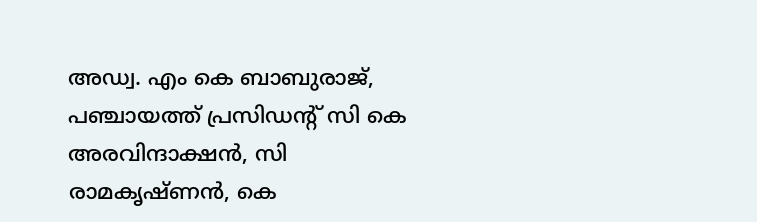അഡ്വ. എം കെ ബാബുരാജ്, പഞ്ചായത്ത് പ്രസിഡൻ്റ് സി കെ അരവിന്ദാക്ഷൻ, സി രാമകൃഷ്ണൻ, കെ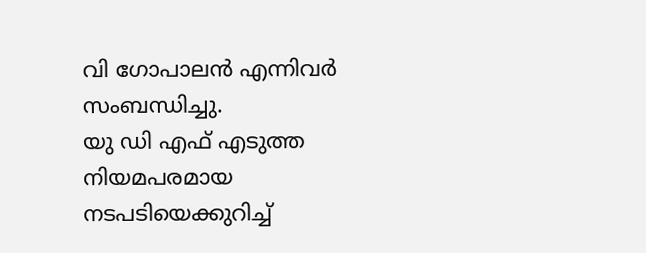വി ഗോപാലൻ എന്നിവർ സംബന്ധിച്ചു.
യു ഡി എഫ് എടുത്ത നിയമപരമായ നടപടിയെക്കുറിച്ച്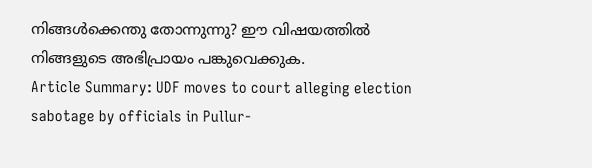നിങ്ങൾക്കെന്തു തോന്നുന്നു? ഈ വിഷയത്തിൽ നിങ്ങളുടെ അഭിപ്രായം പങ്കുവെക്കുക.
Article Summary: UDF moves to court alleging election sabotage by officials in Pullur-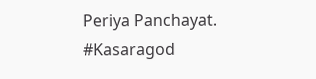Periya Panchayat.
#Kasaragod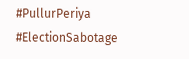#PullurPeriya #ElectionSabotage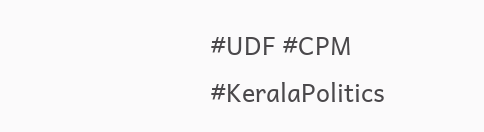#UDF #CPM #KeralaPolitics